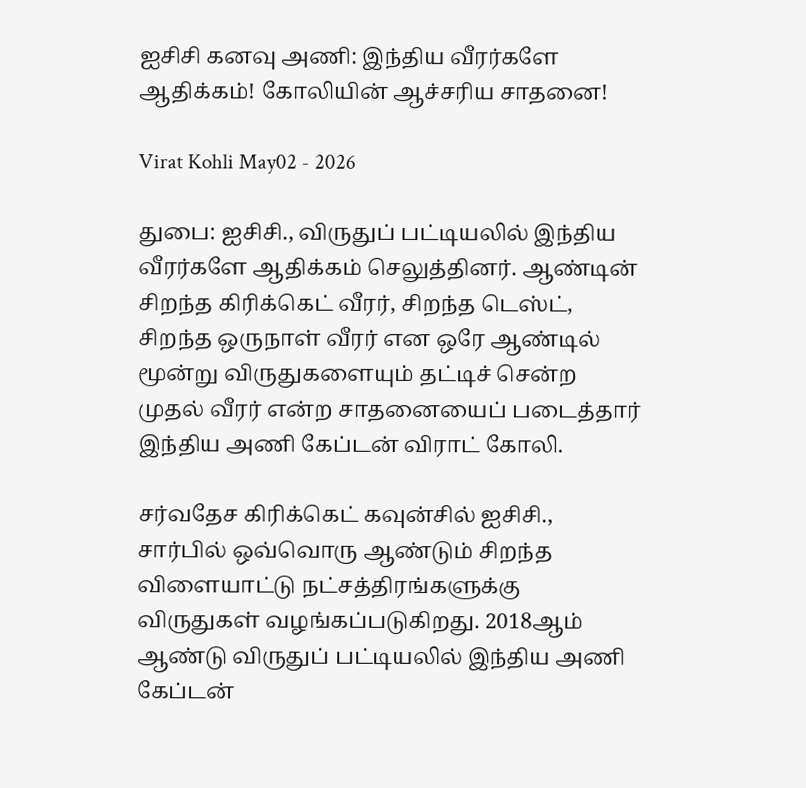ஐசிசி கனவு அணி: இந்திய வீரர்களே ஆதிக்கம்! கோலியின் ஆச்சரிய சாதனை!

Virat Kohli May02 - 2026

துபை: ஐசிசி., விருதுப் பட்டியலில் இந்திய வீரர்களே ஆதிக்கம் செலுத்தினர். ஆண்டின் சிறந்த கிரிக்கெட் வீரர், சிறந்த டெஸ்ட், சிறந்த ஒருநாள் வீரர் என ஒரே ஆண்டில் மூன்று விருதுகளையும் தட்டிச் சென்ற முதல் வீரர் என்ற சாதனையைப் படைத்தார் இந்திய அணி கேப்டன் விராட் கோலி.

சர்வதேச கிரிக்கெட் கவுன்சில் ஐசிசி., சார்பில் ஒவ்வொரு ஆண்டும் சிறந்த விளையாட்டு நட்சத்திரங்களுக்கு விருதுகள் வழங்கப்படுகிறது. 2018ஆம் ஆண்டு விருதுப் பட்டியலில் இந்திய அணி கேப்டன்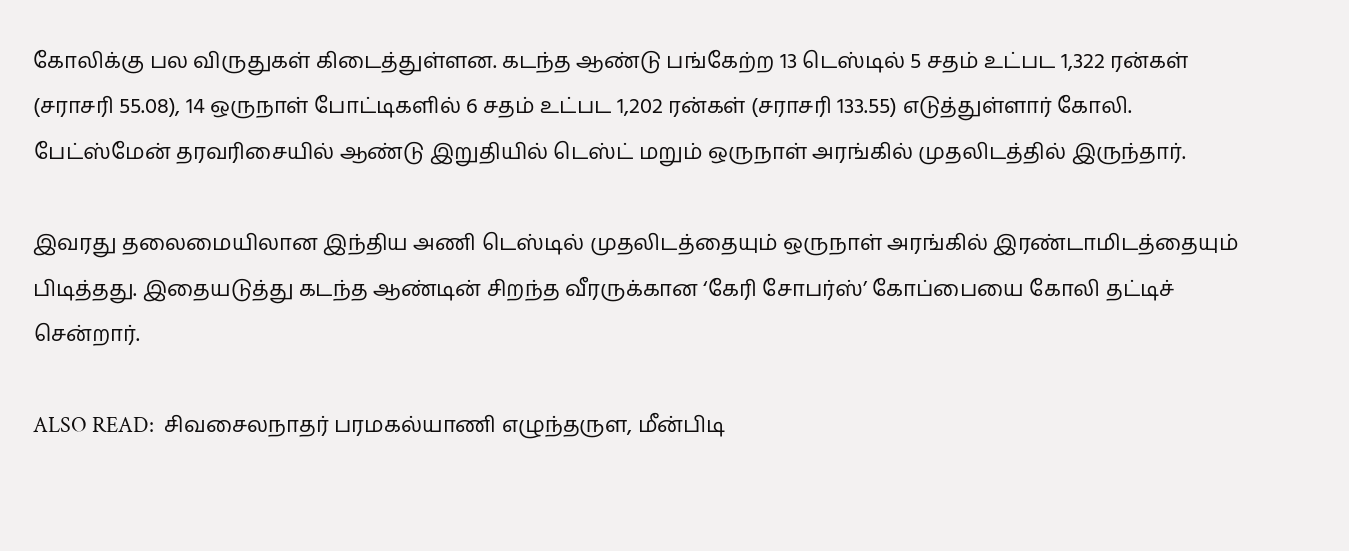கோலிக்கு பல விருதுகள் கிடைத்துள்ளன. கடந்த ஆண்டு பங்கேற்ற 13 டெஸ்டில் 5 சதம் உட்பட 1,322 ரன்கள் (சராசரி 55.08), 14 ஒருநாள் போட்டிகளில் 6 சதம் உட்பட 1,202 ரன்கள் (சராசரி 133.55) எடுத்துள்ளார் கோலி. பேட்ஸ்மேன் தரவரிசையில் ஆண்டு இறுதியில் டெஸ்ட் மறும் ஒருநாள் அரங்கில் முதலிடத்தில் இருந்தார்.

இவரது தலைமையிலான இந்திய அணி டெஸ்டில் முதலிடத்தையும் ஒருநாள் அரங்கில் இரண்டாமிடத்தையும் பிடித்தது. இதையடுத்து கடந்த ஆண்டின் சிறந்த வீரருக்கான ‘கேரி சோபர்ஸ்’ கோப்பையை கோலி தட்டிச் சென்றார்.

ALSO READ:  சிவசைலநாதர் பரமகல்யாணி எழுந்தருள, மீன்பிடி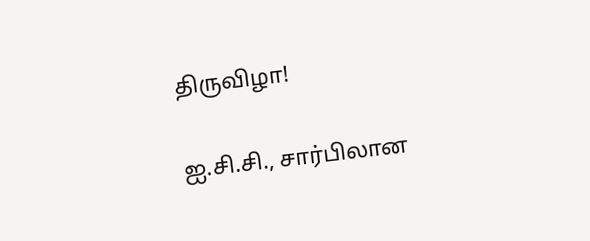திருவிழா!

ஐ.சி.சி., சார்பிலான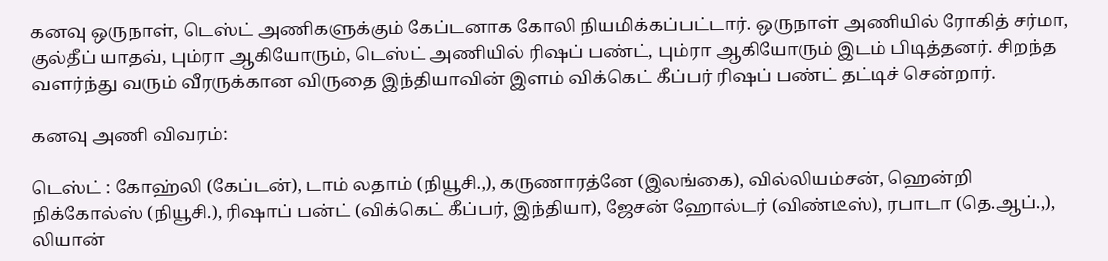கனவு ஒருநாள், டெஸ்ட் அணிகளுக்கும் கேப்டனாக கோலி நியமிக்கப்பட்டார். ஒருநாள் அணியில் ரோகித் சர்மா, குல்தீப் யாதவ், பும்ரா ஆகியோரும், டெஸ்ட் அணியில் ரிஷப் பண்ட், பும்ரா ஆகியோரும் இடம் பிடித்தனர். சிறந்த வளர்ந்து வரும் வீரருக்கான விருதை இந்தியாவின் இளம் விக்கெட் கீப்பர் ரிஷப் பண்ட் தட்டிச் சென்றார்.

கனவு அணி விவரம்:

டெஸ்ட் : கோஹ்லி (கேப்டன்), டாம் லதாம் (நியூசி.,), கருணாரத்னே (இலங்கை), வில்லியம்சன், ஹென்றி நிக்கோல்ஸ் (நியூசி.), ரிஷாப் பன்ட் (விக்கெட் கீப்பர், இந்தியா), ஜேசன் ஹோல்டர் (விண்டீஸ்), ரபாடா (தெ.ஆப்.,), லியான்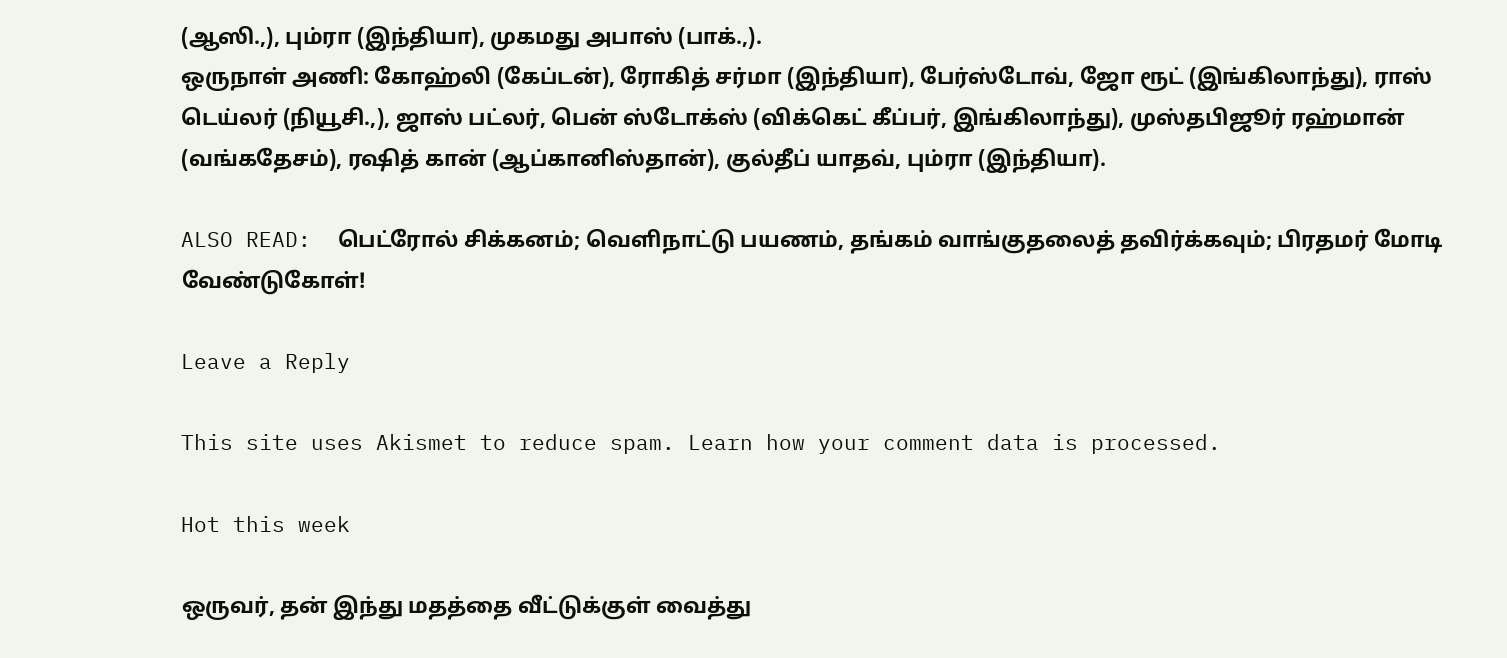(ஆஸி.,), பும்ரா (இந்தியா), முகமது அபாஸ் (பாக்.,).
ஒருநாள் அணி: கோஹ்லி (கேப்டன்), ரோகித் சர்மா (இந்தியா), பேர்ஸ்டோவ், ஜோ ரூட் (இங்கிலாந்து), ராஸ் டெய்லர் (நியூசி.,), ஜாஸ் பட்லர், பென் ஸ்டோக்ஸ் (விக்கெட் கீப்பர், இங்கிலாந்து), முஸ்தபிஜூர் ரஹ்மான் (வங்கதேசம்), ரஷித் கான் (ஆப்கானிஸ்தான்), குல்தீப் யாதவ், பும்ரா (இந்தியா).

ALSO READ:  பெட்ரோல் சிக்கனம்; வெளிநாட்டு பயணம், தங்கம் வாங்குதலைத் தவிர்க்கவும்; பிரதமர் மோடி வேண்டுகோள்!

Leave a Reply

This site uses Akismet to reduce spam. Learn how your comment data is processed.

Hot this week

ஒருவர், தன் இந்து மதத்தை வீட்டுக்குள் வைத்து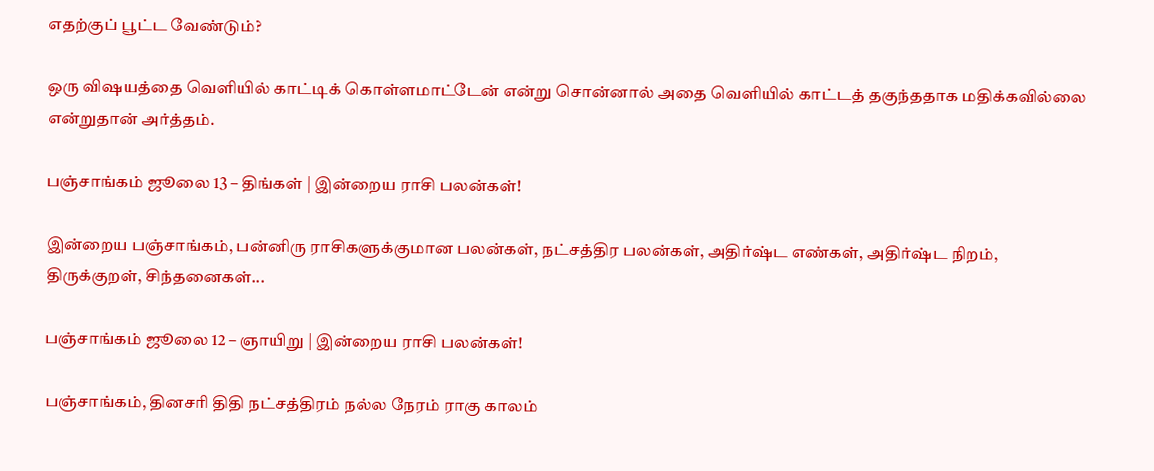எதற்குப் பூட்ட வேண்டும்?

ஒரு விஷயத்தை வெளியில் காட்டிக் கொள்ளமாட்டேன் என்று சொன்னால் அதை வெளியில் காட்டத் தகுந்ததாக மதிக்கவில்லை என்றுதான் அர்த்தம்.

பஞ்சாங்கம் ஜூலை 13 – திங்கள் | இன்றைய ராசி பலன்கள்!

இன்றைய பஞ்சாங்கம், பன்னிரு ராசிகளுக்குமான பலன்கள், நட்சத்திர பலன்கள், அதிர்ஷ்ட எண்கள், அதிர்ஷ்ட நிறம், திருக்குறள், சிந்தனைகள்...

பஞ்சாங்கம் ஜூலை 12 – ஞாயிறு | இன்றைய ராசி பலன்கள்!

பஞ்சாங்கம், தினசரி திதி நட்சத்திரம் நல்ல நேரம் ராகு காலம்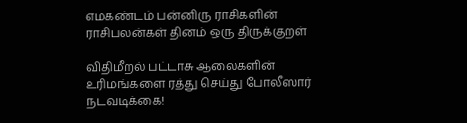எமகண்டம் பன்னிரு ராசிகளின் ராசிபலன்கள் தினம் ஒரு திருக்குறள்

விதிமீறல் பட்டாசு ஆலைகளின் உரிமங்களை ரத்து செய்து போலீஸார் நடவடிக்கை!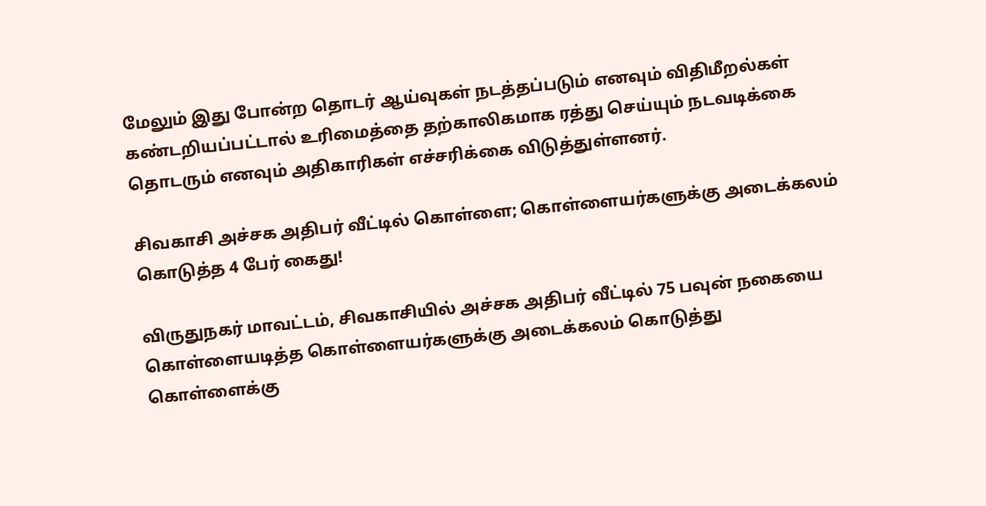மேலும் இது போன்ற தொடர் ஆய்வுகள் நடத்தப்படும் எனவும் விதிமீறல்கள் கண்டறியப்பட்டால் உரிமைத்தை தற்காலிகமாக ரத்து செய்யும் நடவடிக்கை தொடரும் எனவும் அதிகாரிகள் எச்சரிக்கை விடுத்துள்ளனர்.

சிவகாசி அச்சக அதிபர் வீட்டில் கொள்ளை; கொள்ளையர்களுக்கு அடைக்கலம் கொடுத்த 4 பேர் கைது!

விருதுநகர் மாவட்டம், சிவகாசியில் அச்சக அதிபர் வீட்டில் 75 பவுன் நகையை கொள்ளையடித்த கொள்ளையர்களுக்கு அடைக்கலம் கொடுத்து கொள்ளைக்கு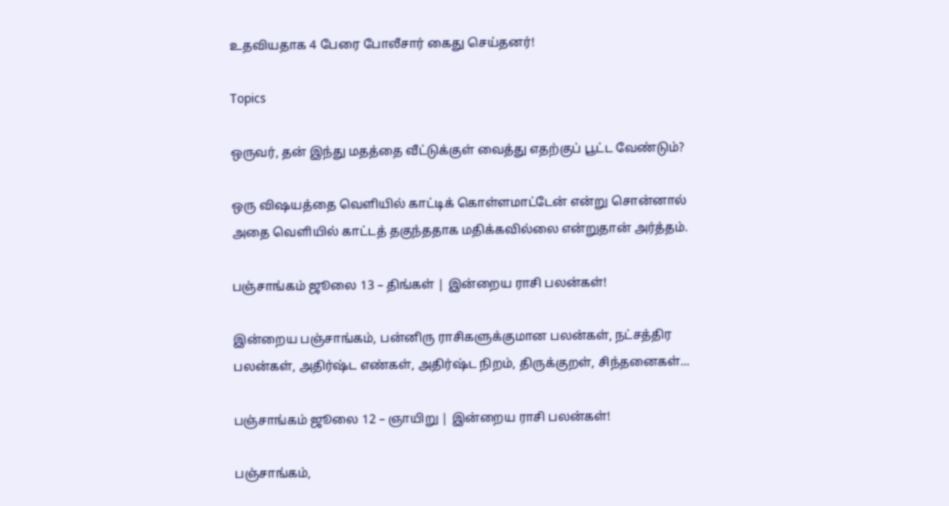உதவியதாக 4 பேரை போலீசார் கைது செய்தனர்!

Topics

ஒருவர், தன் இந்து மதத்தை வீட்டுக்குள் வைத்து எதற்குப் பூட்ட வேண்டும்?

ஒரு விஷயத்தை வெளியில் காட்டிக் கொள்ளமாட்டேன் என்று சொன்னால் அதை வெளியில் காட்டத் தகுந்ததாக மதிக்கவில்லை என்றுதான் அர்த்தம்.

பஞ்சாங்கம் ஜூலை 13 – திங்கள் | இன்றைய ராசி பலன்கள்!

இன்றைய பஞ்சாங்கம், பன்னிரு ராசிகளுக்குமான பலன்கள், நட்சத்திர பலன்கள், அதிர்ஷ்ட எண்கள், அதிர்ஷ்ட நிறம், திருக்குறள், சிந்தனைகள்...

பஞ்சாங்கம் ஜூலை 12 – ஞாயிறு | இன்றைய ராசி பலன்கள்!

பஞ்சாங்கம்,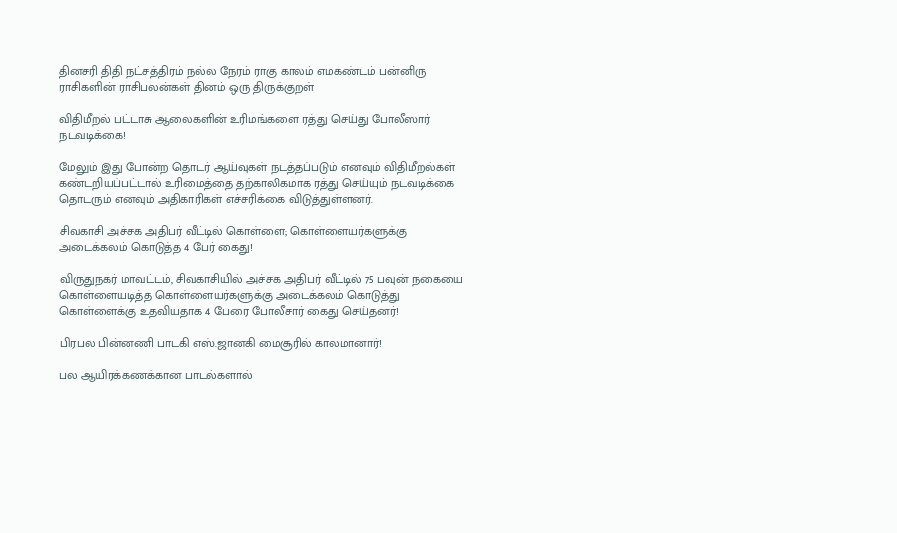தினசரி திதி நட்சத்திரம் நல்ல நேரம் ராகு காலம் எமகண்டம் பன்னிரு ராசிகளின் ராசிபலன்கள் தினம் ஒரு திருக்குறள்

விதிமீறல் பட்டாசு ஆலைகளின் உரிமங்களை ரத்து செய்து போலீஸார் நடவடிக்கை!

மேலும் இது போன்ற தொடர் ஆய்வுகள் நடத்தப்படும் எனவும் விதிமீறல்கள் கண்டறியப்பட்டால் உரிமைத்தை தற்காலிகமாக ரத்து செய்யும் நடவடிக்கை தொடரும் எனவும் அதிகாரிகள் எச்சரிக்கை விடுத்துள்ளனர்.

சிவகாசி அச்சக அதிபர் வீட்டில் கொள்ளை; கொள்ளையர்களுக்கு அடைக்கலம் கொடுத்த 4 பேர் கைது!

விருதுநகர் மாவட்டம், சிவகாசியில் அச்சக அதிபர் வீட்டில் 75 பவுன் நகையை கொள்ளையடித்த கொள்ளையர்களுக்கு அடைக்கலம் கொடுத்து கொள்ளைக்கு உதவியதாக 4 பேரை போலீசார் கைது செய்தனர்!

பிரபல பின்னணி பாடகி எஸ்.ஜானகி மைசூரில் காலமானார்!

பல ஆயிரக்கணக்கான பாடல்களால்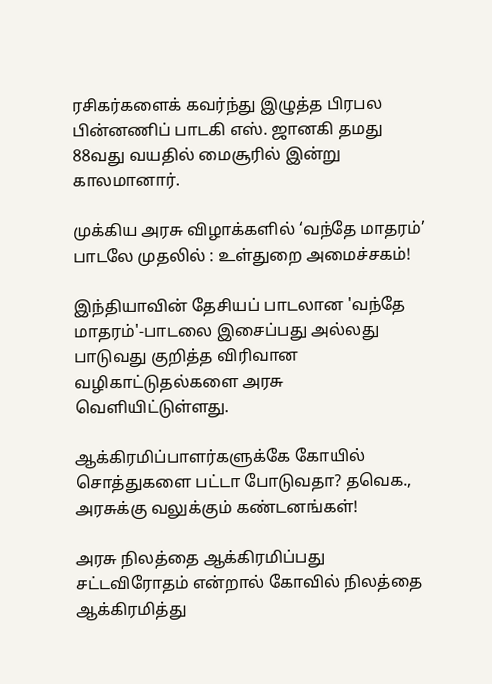ரசிகர்களைக் கவர்ந்து இழுத்த பிரபல பின்னணிப் பாடகி எஸ். ஜானகி தமது 88வது வயதில் மைசூரில் இன்று காலமானார்.

முக்கிய அரசு விழாக்களில் ‘வந்தே மாதரம்’ பாடலே முதலில் : உள்துறை அமைச்சகம்!

இந்தியாவின் தேசியப் பாடலான 'வந்தே மாதரம்'-பாடலை இசைப்பது அல்லது பாடுவது குறித்த விரிவான வழிகாட்டுதல்களை அரசு வெளியிட்டுள்ளது.

ஆக்கிரமிப்பாளர்களுக்கே கோயில் சொத்துகளை பட்டா போடுவதா? தவெக., அரசுக்கு வலுக்கும் கண்டனங்கள்!

அரசு நிலத்தை ஆக்கிரமிப்பது சட்டவிரோதம் என்றால் கோவில் நிலத்தை ஆக்கிரமித்து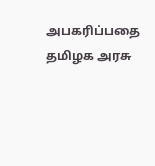அபகரிப்பதை தமிழக அரசு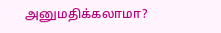அனுமதிக்கலாமா?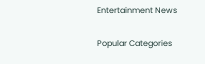Entertainment News

Popular Categories